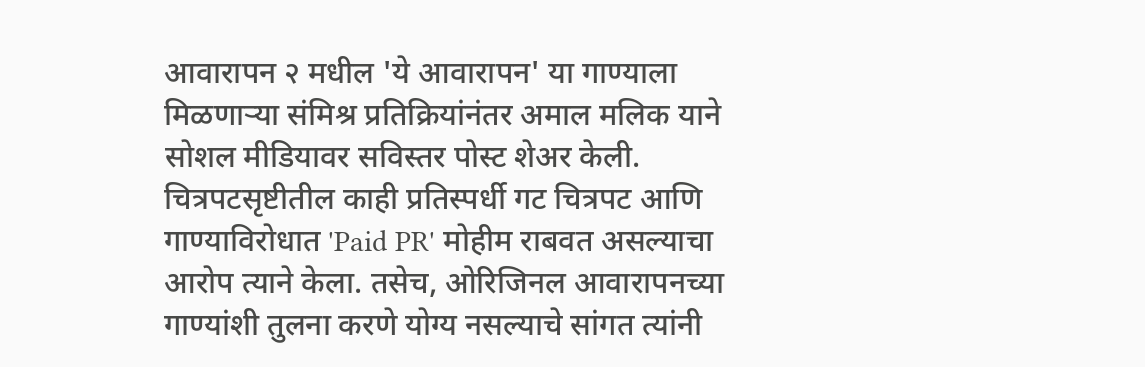आवारापन २ मधील 'ये आवारापन' या गाण्याला मिळणाऱ्या संमिश्र प्रतिक्रियांनंतर अमाल मलिक याने सोशल मीडियावर सविस्तर पोस्ट शेअर केली. चित्रपटसृष्टीतील काही प्रतिस्पर्धी गट चित्रपट आणि गाण्याविरोधात 'Paid PR' मोहीम राबवत असल्याचा आरोप त्याने केला. तसेच, ओरिजिनल आवारापनच्या गाण्यांशी तुलना करणे योग्य नसल्याचे सांगत त्यांनी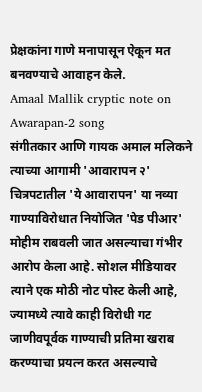प्रेक्षकांना गाणे मनापासून ऐकून मत बनवण्याचे आवाहन केले.
Amaal Mallik cryptic note on Awarapan-2 song
संगीतकार आणि गायक अमाल मलिकने त्याच्या आगामी 'आवारापन २' चित्रपटातील 'ये आवारापन' या नव्या गाण्याविरोधात नियोजित 'पेड पीआर' मोहीम राबवली जात असल्याचा गंभीर आरोप केला आहे. सोशल मीडियावर त्याने एक मोठी नोट पोस्ट केली आहे, ज्यामध्ये त्यावे काही विरोधी गट जाणीवपूर्वक गाण्याची प्रतिमा खराब करण्याचा प्रयत्न करत असल्याचे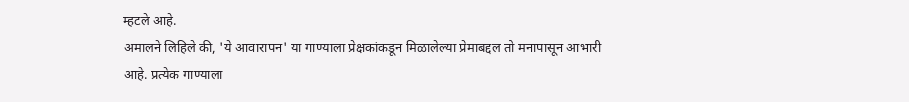म्हटले आहे.
अमालने लिहिले की, 'ये आवारापन' या गाण्याला प्रेक्षकांकडून मिळालेल्या प्रेमाबद्दल तो मनापासून आभारी आहे. प्रत्येक गाण्याला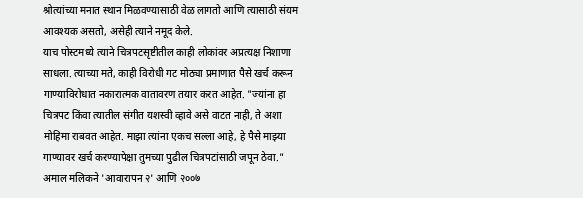श्रोत्यांच्या मनात स्थान मिळवण्यासाठी वेळ लागतो आणि त्यासाठी संयम आवश्यक असतो, असेही त्याने नमूद केले.
याच पोस्टमध्ये त्याने चित्रपटसृष्टीतील काही लोकांवर अप्रत्यक्ष निशाणा साधला. त्याच्या मते, काही विरोधी गट मोठ्या प्रमाणात पैसे खर्च करून गाण्याविरोधात नकारात्मक वातावरण तयार करत आहेत. "ज्यांना हा चित्रपट किंवा त्यातील संगीत यशस्वी व्हावे असे वाटत नाही, ते अशा मोहिमा राबवत आहेत. माझा त्यांना एकच सल्ला आहे, हे पैसे माझ्या गाण्यावर खर्च करण्यापेक्षा तुमच्या पुढील चित्रपटांसाठी जपून ठेवा."
अमाल मलिकने 'आवारापन २' आणि २००७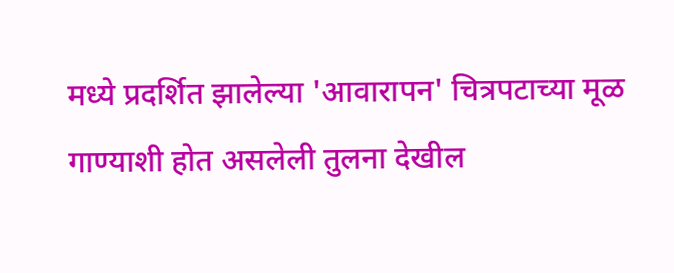मध्ये प्रदर्शित झालेल्या 'आवारापन' चित्रपटाच्या मूळ गाण्याशी होत असलेली तुलना देखील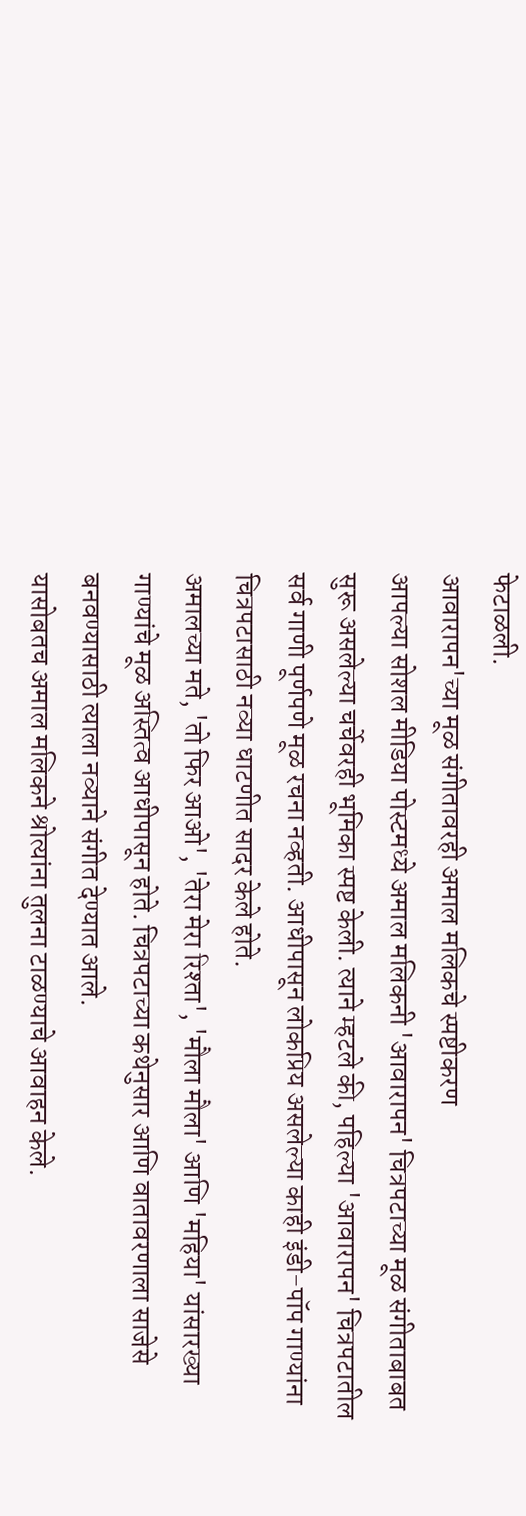फेटाळली.
आवारापन'च्या मूळ संगीतावरही अमाल मलिकचे स्पष्टीकरण
आपल्या सोशल मीडिया पोस्टमध्ये अमाल मलिकनी 'आवारापन' चित्रपटाच्या मूळ संगीताबाबत सुरू असलेल्या चर्चेवरही भूमिका स्पष्ट केली. त्याने म्हटले की, पहिल्या 'आवारापन' चित्रपटातील सर्व गाणी पूर्णपणे मूळ रचना नव्हती. आधीपासून लोकप्रिय असलेल्या काही इंडी-पॉप गाण्यांना चित्रपटासाठी नव्या धाटणीत सादर केले होते.
अमालच्या मते, 'तो फिर आओ', 'तेरा मेरा रिश्ता', 'मौला मौला' आणि 'महिया' यांसारख्या गाण्यांचे मूळ अस्तित्व आधीपासून होते. चित्रपटाच्या कथेनुसार आणि वातावरणाला साजेसे बनवण्यासाठी त्याला नव्याने संगीत देण्यात आले.
यासोबतच अमाल मलिकने श्रोत्यांना तुलना टाळण्याचे आवाहन केले.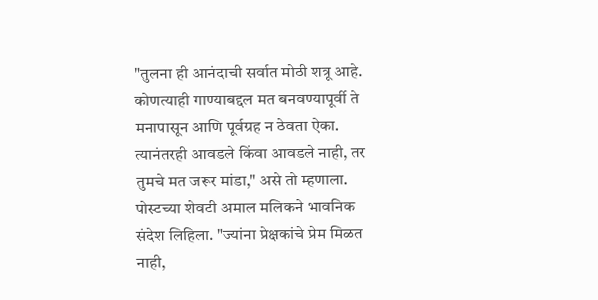"तुलना ही आनंदाची सर्वात मोठी शत्रू आहे. कोणत्याही गाण्याबद्दल मत बनवण्यापूर्वी ते मनापासून आणि पूर्वग्रह न ठेवता ऐका. त्यानंतरही आवडले किंवा आवडले नाही, तर तुमचे मत जरूर मांडा," असे तो म्हणाला.
पोस्टच्या शेवटी अमाल मलिकने भावनिक संदेश लिहिला. "ज्यांना प्रेक्षकांचे प्रेम मिळत नाही,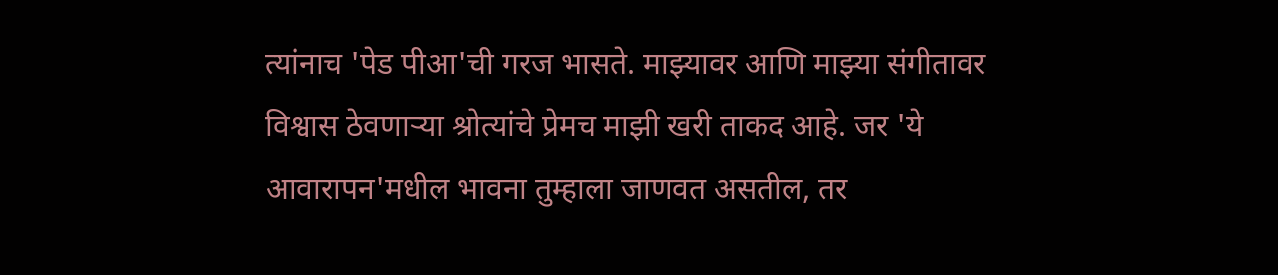त्यांनाच 'पेड पीआ'ची गरज भासते. माझ्यावर आणि माझ्या संगीतावर विश्वास ठेवणाऱ्या श्रोत्यांचे प्रेमच माझी खरी ताकद आहे. जर 'ये आवारापन'मधील भावना तुम्हाला जाणवत असतील, तर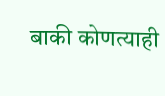बाकी कोणत्याही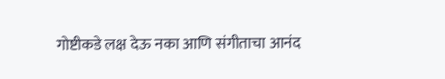गोष्टीकडे लक्ष देऊ नका आणि संगीताचा आनंद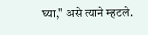घ्या," असे त्याने म्हटले.